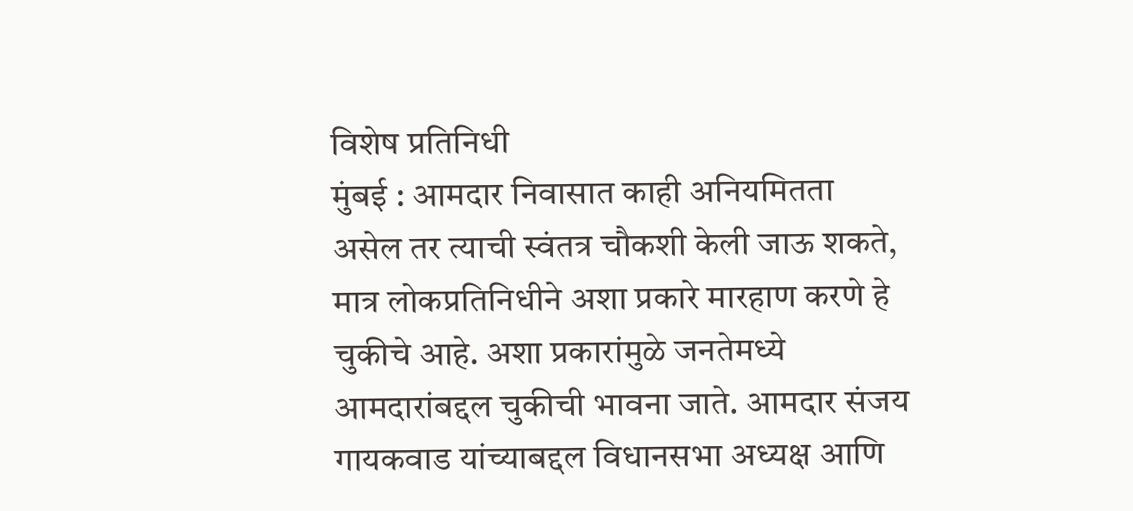विशेष प्रतिनिधी
मुंबई : आमदार निवासात काही अनियमितता असेल तर त्याची स्वंतत्र चौकशी केली जाऊ शकते, मात्र लोकप्रतिनिधीने अशा प्रकारे मारहाण करणे हे चुकीचे आहे. अशा प्रकारांमुळे जनतेमध्ये आमदारांबद्दल चुकीची भावना जाते. आमदार संजय गायकवाड यांच्याबद्दल विधानसभा अध्यक्ष आणि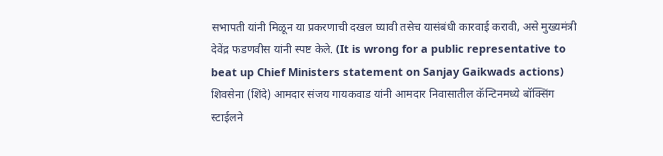सभापती यांनी मिळून या प्रकरणाची दखल घ्यावी तसेच यासंबंधी कारवाई करावी, असे मुख्यमंत्री देवेंद्र फडणवीस यांनी स्पष्ट केले. (It is wrong for a public representative to beat up Chief Ministers statement on Sanjay Gaikwads actions)
शिवसेना (शिंदे) आमदार संजय गायकवाड यांनी आमदार निवासातील कॅन्टिनमध्ये बॉक्सिंग स्टाईलने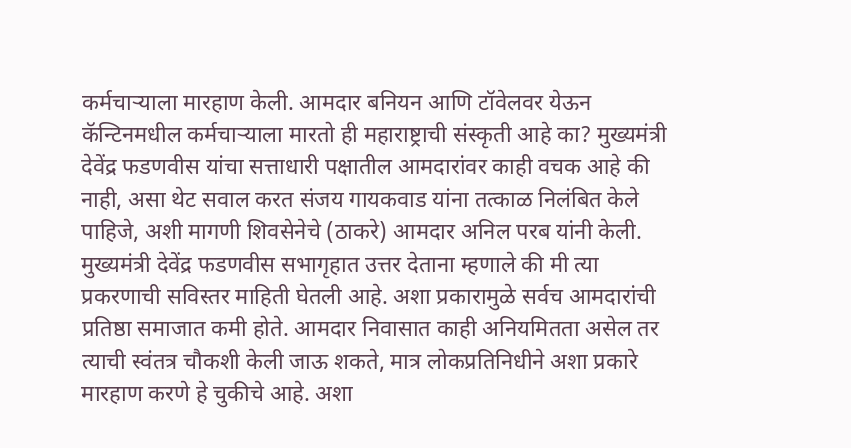कर्मचाऱ्याला मारहाण केली. आमदार बनियन आणि टॉवेलवर येऊन कॅन्टिनमधील कर्मचाऱ्याला मारतो ही महाराष्ट्राची संस्कृती आहे का? मुख्यमंत्री देवेंद्र फडणवीस यांचा सत्ताधारी पक्षातील आमदारांवर काही वचक आहे की नाही, असा थेट सवाल करत संजय गायकवाड यांना तत्काळ निलंबित केले पाहिजे, अशी मागणी शिवसेनेचे (ठाकरे) आमदार अनिल परब यांनी केली.
मुख्यमंत्री देवेंद्र फडणवीस सभागृहात उत्तर देताना म्हणाले की मी त्या प्रकरणाची सविस्तर माहिती घेतली आहे. अशा प्रकारामुळे सर्वच आमदारांची प्रतिष्ठा समाजात कमी होते. आमदार निवासात काही अनियमितता असेल तर त्याची स्वंतत्र चौकशी केली जाऊ शकते, मात्र लोकप्रतिनिधीने अशा प्रकारे मारहाण करणे हे चुकीचे आहे. अशा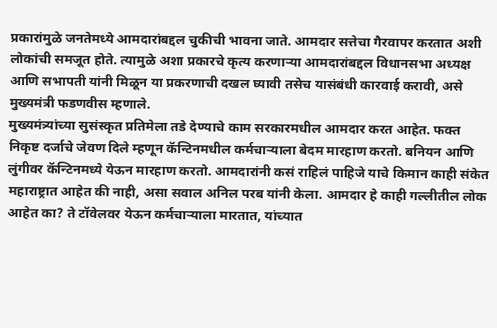प्रकारांमुळे जनतेमध्ये आमदारांबद्दल चुकीची भावना जाते. आमदार सत्तेचा गैरवापर करतात अशी लोकांची समजूत होते. त्यामुळे अशा प्रकारचे कृत्य करणाऱ्या आमदारांबद्दल विधानसभा अध्यक्ष आणि सभापती यांनी मिळून या प्रकरणाची दखल घ्यावी तसेच यासंबंधी कारवाई करावी, असे मुख्यमंत्री फडणवीस म्हणाले.
मुख्यमंत्र्यांच्या सुसंस्कृत प्रतिमेला तडे देण्याचे काम सरकारमधील आमदार करत आहेत. फक्त निकृष्ट दर्जाचे जेवण दिले म्हणून कॅन्टिनमधील कर्मचाऱ्याला बेदम मारहाण करतो. बनियन आणि लुंगीवर कॅन्टिनमध्ये येऊन मारहाण करतो. आमदारांनी कसं राहिलं पाहिजे याचे किमान काही संकेत महाराष्ट्रात आहेत की नाही, असा सवाल अनिल परब यांनी केला. आमदार हे काही गल्लीतील लोक आहेत का? ते टॉवेलवर येऊन कर्मचाऱ्याला मारतात, यांच्यात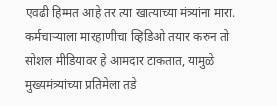एवढी हिम्मत आहे तर त्या खात्याच्या मंत्र्यांना मारा. कर्मचाऱ्याला मारहाणीचा व्हिडिओ तयार करुन तो सोशल मीडियावर हे आमदार टाकतात, यामुळे मुख्यमंत्र्यांच्या प्रतिमेला तडे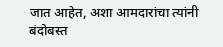जात आहेत, अशा आमदारांचा त्यांनी बंदोबस्त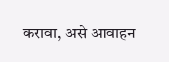करावा, असे आवाहन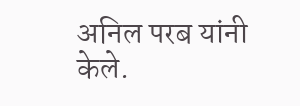अनिल परब यांनी केले.